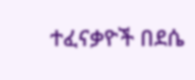ተፈናቃዮች በደሴ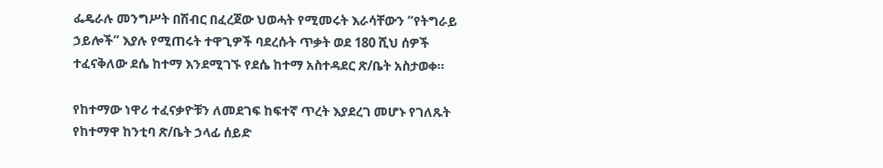ፌዴራሉ መንግሥት በሽብር በፈረጀው ህወሓት የሚመሩት እራሳቸውን “የትግራይ ኃይሎች” እያሉ የሚጠሩት ተዋጊዎች ባደረሱት ጥቃት ወደ 180 ሺህ ሰዎች ተፈናቅለው ደሴ ከተማ እንደሚገኙ የደሴ ከተማ አስተዳደር ጽ/ቤት አስታወቀ።

የከተማው ነዋሪ ተፈናቃዮቹን ለመደገፍ ከፍተኛ ጥረት እያደረገ መሆኑ የገለጹት የከተማዋ ከንቲባ ጽ/ቤት ኃላፊ ሰይድ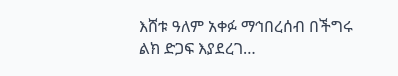እሸቱ ዓለም አቀፉ ማኅበረሰብ በችግሩ ልክ ድጋፍ እያደረገ…